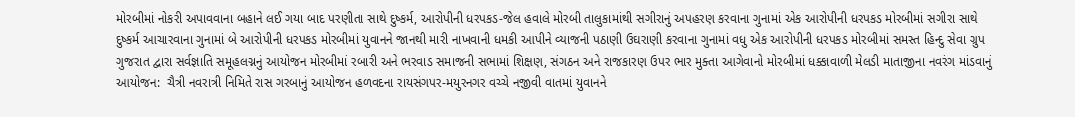મોરબીમાં નોકરી અપાવવાના બહાને લઈ ગયા બાદ પરણીતા સાથે દુષ્કર્મ, આરોપીની ધરપકડ-જેલ હવાલે મોરબી તાલુકામાંથી સગીરાનું અપહરણ કરવાના ગુનામાં એક આરોપીની ધરપકડ મોરબીમાં સગીરા સાથે દુષ્કર્મ આચારવાના ગુનામાં બે આરોપીની ધરપકડ મોરબીમાં યુવાનને જાનથી મારી નાખવાની ધમકી આપીને વ્યાજની પઠાણી ઉઘરાણી કરવાના ગુનામાં વધુ એક આરોપીની ધરપકડ મોરબીમાં સમસ્ત હિન્દુ સેવા ગ્રુપ ગુજરાત દ્વારા સર્વજ્ઞાતિ સમૂહલગ્નનું આયોજન મોરબીમાં રબારી અને ભરવાડ સમાજની સભામાં શિક્ષણ, સંગઠન અને રાજકારણ ઉપર ભાર મુક્તા આગેવાનો મોરબીમાં ધક્કાવાળી મેલડી માતાજીના નવરંગ માંડવાનું આયોજન:  ચૈત્રી નવરાત્રી નિમિતે રાસ ગરબાનું આયોજન હળવદના રાયસંગપર-મયુરનગર વચ્ચે નજીવી વાતમાં યુવાનને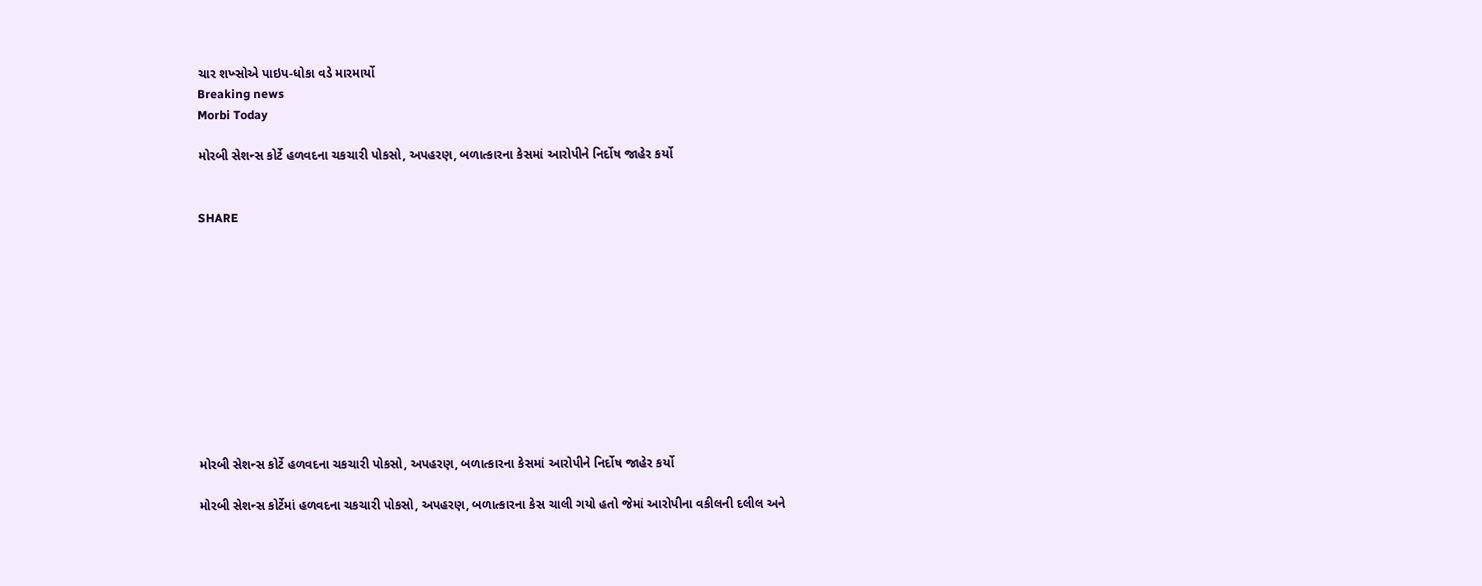ચાર શખ્સોએ પાઇપ-ધોકા વડે મારમાર્યો
Breaking news
Morbi Today

મોરબી સેશન્સ કોર્ટે હળવદના ચકચારી પોકસો, અપહરણ, બળાત્કારના કેસમાં આરોપીને નિર્દોષ જાહેર કર્યો


SHARE











મોરબી સેશન્સ કોર્ટે હળવદના ચકચારી પોકસો, અપહરણ, બળાત્કારના કેસમાં આરોપીને નિર્દોષ જાહેર કર્યો

મોરબી સેશન્સ કોર્ટેમાં હળવદના ચકચારી પોકસો, અપહરણ, બળાત્કારના કેસ ચાલી ગયો હતો જેમાં આરોપીના વકીલની દલીલ અને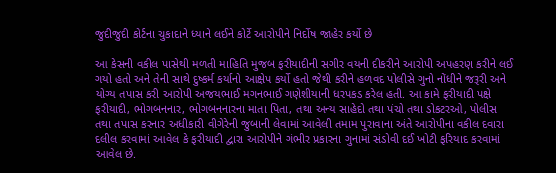જુદીજુદી કોર્ટના ચુકાદાને ધ્યાને લઈને કોર્ટે આરોપીને નિર્દોષ જાહેર કર્યો છે

આ કેસની વકીલ પાસેથી મળતી માહિતિ મુજબ ફરીયાદીની સગીર વયની દીકરીને આરોપી અપહરણ કરીને લઈ ગયો હતો અને તેની સાથે દુષ્કર્મ કર્યાનો આક્ષેપ કર્યો હતો જેથી કરીને હળવદ પોલીસે ગુનો નોંધીને જરૂરી અને યોગ્ય તપાસ કરી આરોપી અજયભાઈ મગનભાઈ ગણેશીયાની ધરપકડ કરેલ હતી. આ કામે ફરીયાદી પક્ષે ફરીયાદી, ભોગબનનાર, ભોગબનનારના માતા પિતા, તથા અન્ય સાહેદો તથા પંચો તથા ડોકટરઓ, પોલીસ તથા તપાસ કરનાર અધીકારી વીગેરેની જુબાની લેવામાં આવેલી તમામ પુરાવાના અંતે આરોપીના વકીલ દવારા દલીલ કરવામાં આવેલ કે ફરીયાદી દ્વારા આરોપીને ગંભીર પ્રકારના ગુનામાં સંડોવી દઈ ખોટી ફરિયાદ કરવામાં આવેલ છે.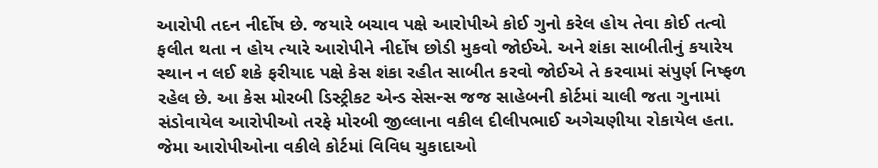આરોપી તદન નીર્દોષ છે. જયારે બચાવ પક્ષે આરોપીએ કોઈ ગુનો કરેલ હોય તેવા કોઈ તત્વો ફલીત થતા ન હોય ત્યારે આરોપીને નીર્દોષ છોડી મુકવો જોઈએ. અને શંકા સાબીતીનું કયારેય સ્થાન ન લઈ શકે ફરીયાદ પક્ષે કેસ શંકા રહીત સાબીત કરવો જોઈએ તે કરવામાં સંપુર્ણ નિષ્ફળ રહેલ છે. આ કેસ મોરબી ડિસ્ટ્રીકટ એન્ડ સેસન્સ જજ સાહેબની કોર્ટમાં ચાલી જતા ગુનામાં સંડોવાયેલ આરોપીઓ તરફે મોરબી જીલ્લાના વકીલ દીલીપભાઈ અગેચણીયા રોકાયેલ હતા. જેમા આરોપીઓના વકીલે કોર્ટમાં વિવિધ ચુકાદાઓ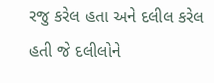રજુ કરેલ હતા અને દલીલ કરેલ હતી જે દલીલોને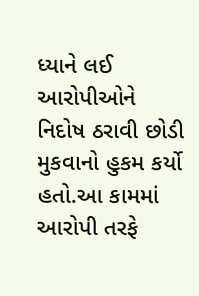ધ્યાને લઈ આરોપીઓને નિદોષ ઠરાવી છોડી મુકવાનો હુકમ કર્યો હતો.આ કામમાં આરોપી તરફે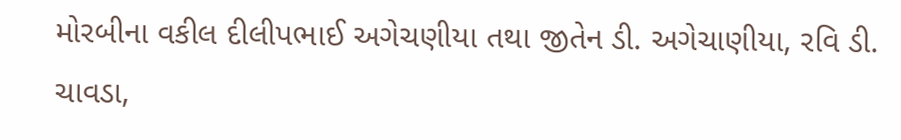મોરબીના વકીલ દીલીપભાઈ અગેચણીયા તથા જીતેન ડી. અગેચાણીયા, રવિ ડી. ચાવડા,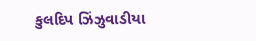કુલદિપ ઝિંઝુવાડીયા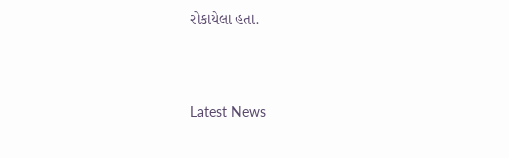રોકાયેલા હતા.




Latest News